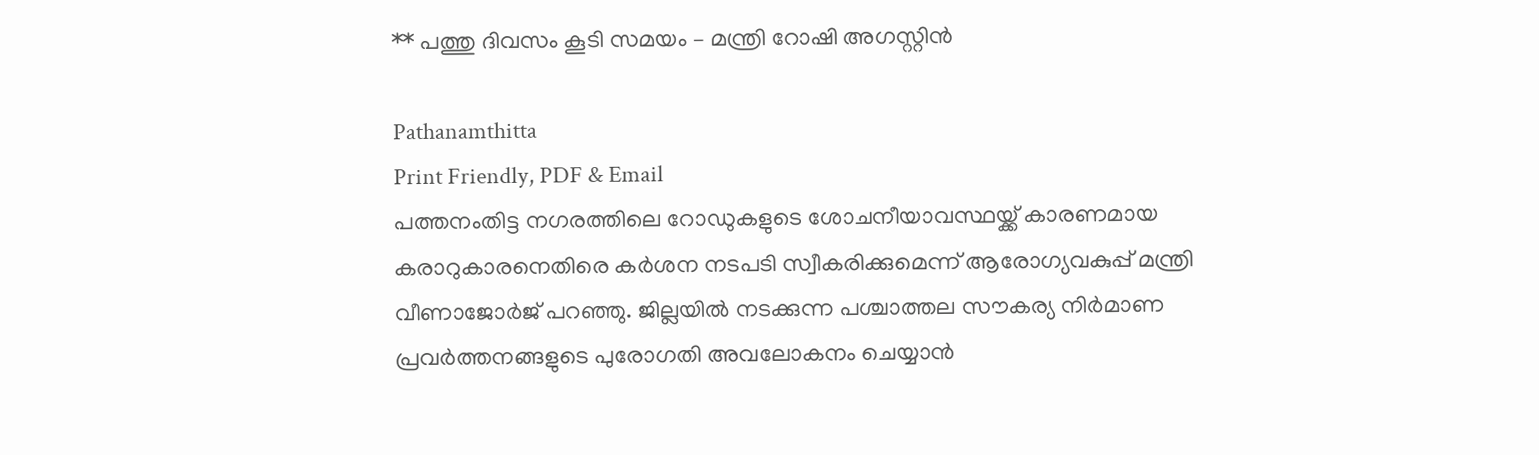** പത്തു ദിവസം കൂടി സമയം – മന്ത്രി റോഷി അഗസ്റ്റിന്‍

Pathanamthitta
Print Friendly, PDF & Email
പത്തനംതിട്ട നഗരത്തിലെ റോഡുകളുടെ ശോചനീയാവസ്ഥയ്ക്ക് കാരണമായ കരാറുകാരനെതിരെ കര്‍ശന നടപടി സ്വീകരിക്കുമെന്ന് ആരോഗ്യവകുപ്പ് മന്ത്രി വീണാജോര്‍ജ് പറഞ്ഞു. ജില്ലയില്‍ നടക്കുന്ന പശ്ചാത്തല സൗകര്യ നിര്‍മാണ പ്രവര്‍ത്തനങ്ങളുടെ പുരോഗതി അവലോകനം ചെയ്യാന്‍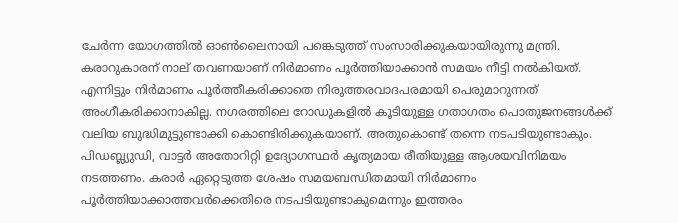ചേര്‍ന്ന യോഗത്തില്‍ ഓണ്‍ലൈനായി പങ്കെടുത്ത് സംസാരിക്കുകയായിരുന്നു മന്ത്രി.
കരാറുകാരന് നാല് തവണയാണ് നിര്‍മാണം പൂര്‍ത്തിയാക്കാന്‍ സമയം നീട്ടി നല്‍കിയത്. എന്നിട്ടും നിര്‍മാണം പൂര്‍ത്തീകരിക്കാതെ നിരുത്തരവാദപരമായി പെരുമാറുന്നത് അംഗീകരിക്കാനാകില്ല. നഗരത്തിലെ റോഡുകളില്‍ കൂടിയുള്ള ഗതാഗതം പൊതുജനങ്ങള്‍ക്ക് വലിയ ബുദ്ധിമുട്ടുണ്ടാക്കി കൊണ്ടിരിക്കുകയാണ്. അതുകൊണ്ട് തന്നെ നടപടിയുണ്ടാകും. പിഡബ്ല്യുഡി, വാട്ടര്‍ അതോറിറ്റി ഉദ്യോഗസ്ഥര്‍ കൃത്യമായ രീതിയുള്ള ആശയവിനിമയം നടത്തണം. കരാര്‍ ഏറ്റെടുത്ത ശേഷം സമയബന്ധിതമായി നിര്‍മാണം പൂര്‍ത്തിയാക്കാത്തവര്‍ക്കെതിരെ നടപടിയുണ്ടാകുമെന്നും ഇത്തരം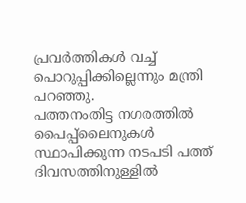പ്രവര്‍ത്തികള്‍ വച്ച് പൊറുപ്പിക്കില്ലെന്നും മന്ത്രി പറഞ്ഞു.
പത്തനംതിട്ട നഗരത്തില്‍ പൈപ്പ്ലൈനുകള്‍ സ്ഥാപിക്കുന്ന നടപടി പത്ത് ദിവസത്തിനുള്ളില്‍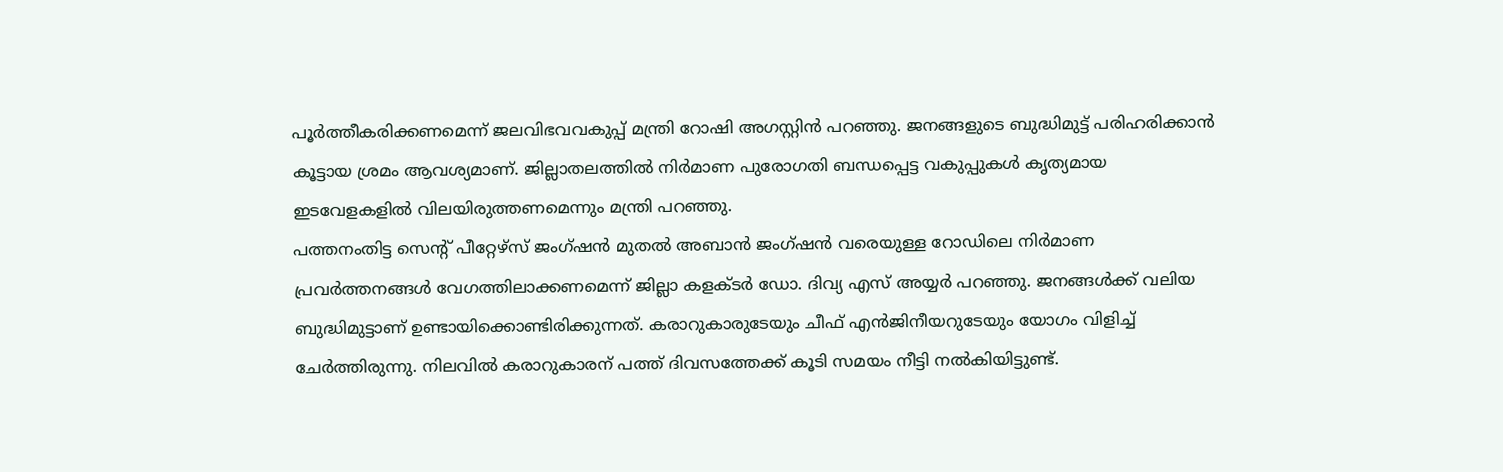പൂര്‍ത്തീകരിക്കണമെന്ന് ജലവിഭവവകുപ്പ് മന്ത്രി റോഷി അഗസ്റ്റിന്‍ പറഞ്ഞു. ജനങ്ങളുടെ ബുദ്ധിമുട്ട് പരിഹരിക്കാന്‍ കൂട്ടായ ശ്രമം ആവശ്യമാണ്. ജില്ലാതലത്തില്‍ നിര്‍മാണ പുരോഗതി ബന്ധപ്പെട്ട വകുപ്പുകള്‍ കൃത്യമായ ഇടവേളകളില്‍ വിലയിരുത്തണമെന്നും മന്ത്രി പറഞ്ഞു.
പത്തനംതിട്ട സെന്റ് പീറ്റേഴ്സ് ജംഗ്ഷന്‍ മുതല്‍ അബാന്‍ ജംഗ്ഷന്‍ വരെയുള്ള റോഡിലെ നിര്‍മാണ പ്രവര്‍ത്തനങ്ങള്‍ വേഗത്തിലാക്കണമെന്ന് ജില്ലാ കളക്ടര്‍ ഡോ. ദിവ്യ എസ് അയ്യര്‍ പറഞ്ഞു. ജനങ്ങള്‍ക്ക് വലിയ ബുദ്ധിമുട്ടാണ് ഉണ്ടായിക്കൊണ്ടിരിക്കുന്നത്. കരാറുകാരുടേയും ചീഫ് എന്‍ജിനീയറുടേയും യോഗം വിളിച്ച് ചേര്‍ത്തിരുന്നു. നിലവില്‍ കരാറുകാരന് പത്ത് ദിവസത്തേക്ക് കൂടി സമയം നീട്ടി നല്‍കിയിട്ടുണ്ട്.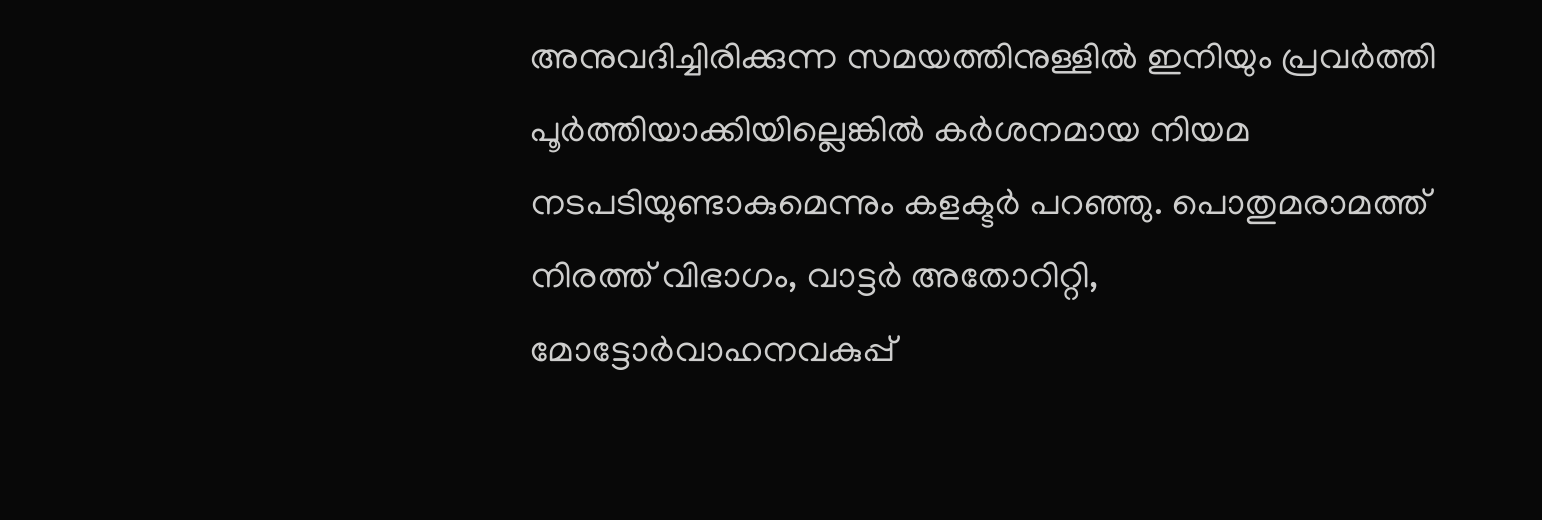അനുവദിച്ചിരിക്കുന്ന സമയത്തിനുള്ളില്‍ ഇനിയും പ്രവര്‍ത്തി പൂര്‍ത്തിയാക്കിയില്ലെങ്കില്‍ കര്‍ശനമായ നിയമ നടപടിയുണ്ടാകുമെന്നും കളക്ടര്‍ പറഞ്ഞു. പൊതുമരാമത്ത് നിരത്ത് വിഭാഗം, വാട്ടര്‍ അതോറിറ്റി, മോട്ടോര്‍വാഹനവകുപ്പ്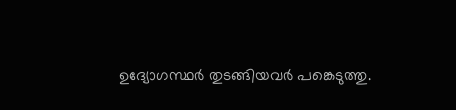ഉദ്യോഗസ്ഥര്‍ തുടങ്ങിയവര്‍ പങ്കെടുത്തു.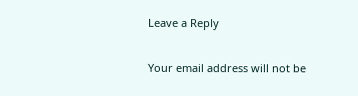Leave a Reply

Your email address will not be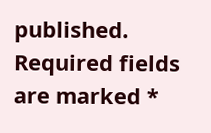published. Required fields are marked *